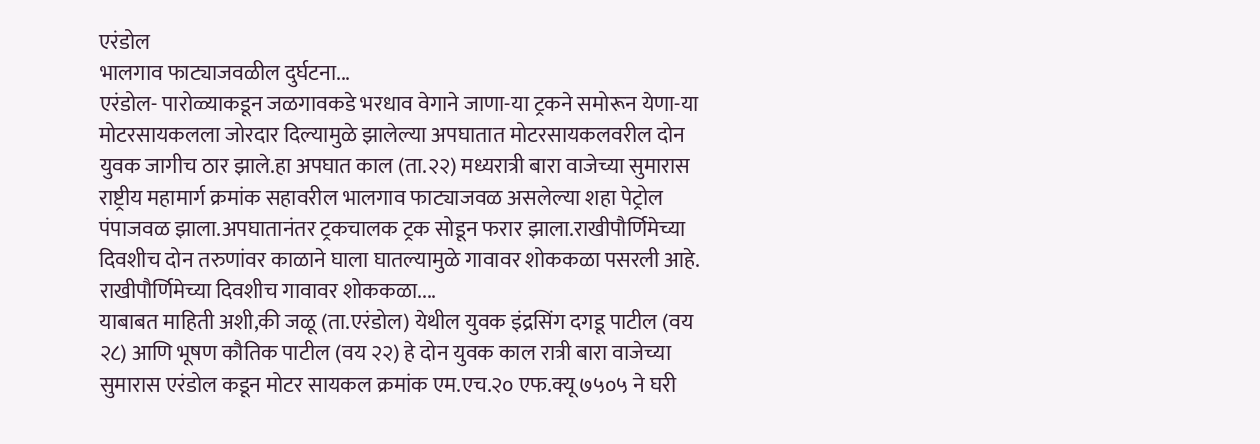एरंडोल
भालगाव फाट्याजवळील दुर्घटना...
एरंडोल- पारोळ्याकडून जळगावकडे भरधाव वेगाने जाणा-या ट्रकने समोरून येणा-या मोटरसायकलला जोरदार दिल्यामुळे झालेल्या अपघातात मोटरसायकलवरील दोन युवक जागीच ठार झाले.हा अपघात काल (ता.२२) मध्यरात्री बारा वाजेच्या सुमारास राष्ट्रीय महामार्ग क्रमांक सहावरील भालगाव फाट्याजवळ असलेल्या शहा पेट्रोल पंपाजवळ झाला.अपघातानंतर ट्रकचालक ट्रक सोडून फरार झाला.राखीपौर्णिमेच्या दिवशीच दोन तरुणांवर काळाने घाला घातल्यामुळे गावावर शोककळा पसरली आहे.
राखीपौर्णिमेच्या दिवशीच गावावर शोककळा....
याबाबत माहिती अशी,की जळू (ता.एरंडोल) येथील युवक इंद्रसिंग दगडू पाटील (वय २८) आणि भूषण कौतिक पाटील (वय २२) हे दोन युवक काल रात्री बारा वाजेच्या सुमारास एरंडोल कडून मोटर सायकल क्रमांक एम.एच.२० एफ.क्यू ७५०५ ने घरी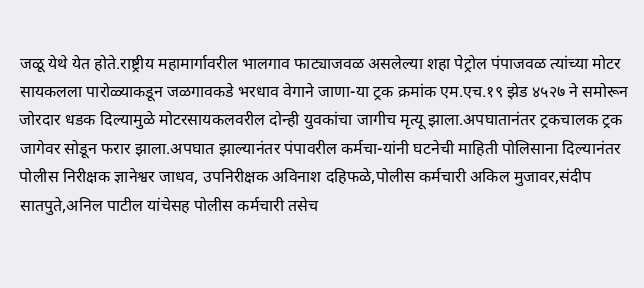जळू येथे येत होते.राष्ट्रीय महामार्गावरील भालगाव फाट्याजवळ असलेल्या शहा पेट्रोल पंपाजवळ त्यांच्या मोटर सायकलला पारोळ्याकडून जळगावकडे भरधाव वेगाने जाणा-या ट्रक क्रमांक एम.एच.१९ झेड ४५२७ ने समोरून जोरदार धडक दिल्यामुळे मोटरसायकलवरील दोन्ही युवकांचा जागीच मृत्यू झाला.अपघातानंतर ट्रकचालक ट्रक जागेवर सोडून फरार झाला.अपघात झाल्यानंतर पंपावरील कर्मचा-यांनी घटनेची माहिती पोलिसाना दिल्यानंतर पोलीस निरीक्षक ज्ञानेश्वर जाधव, उपनिरीक्षक अविनाश दहिफळे,पोलीस कर्मचारी अकिल मुजावर,संदीप सातपुते,अनिल पाटील यांचेसह पोलीस कर्मचारी तसेच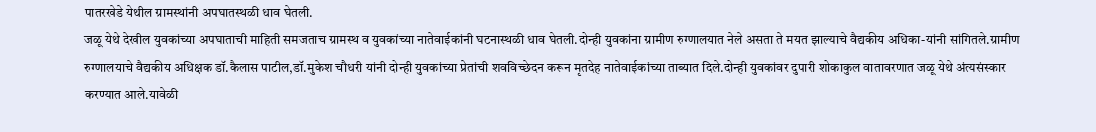पातरखेडे येथील ग्रामस्थांनी अपघातस्थळी धाव घेतली.
जळू येथे देखील युवकांच्या अपघाताची माहिती समजताच ग्रामस्थ व युवकांच्या नातेवाईकांनी घटनास्थळी धाव घेतली.दोन्ही युवकांना ग्रामीण रुग्णालयात नेले असता ते मयत झाल्याचे वैद्यकीय अधिका-यांनी सांगितले.ग्रामीण रुग्णालयाचे वैद्यकीय अधिक्षक डॉ.कैलास पाटील,डॉ.मुकेश चौधरी यांनी दोन्ही युवकांच्या प्रेतांची शवविच्छेदन करून मृतदेह नातेवाईकांच्या ताब्यात दिले.दोन्ही युवकांवर दुपारी शोकाकुल वातावरणात जळू येथे अंत्यसंस्कार करण्यात आले.यावेळी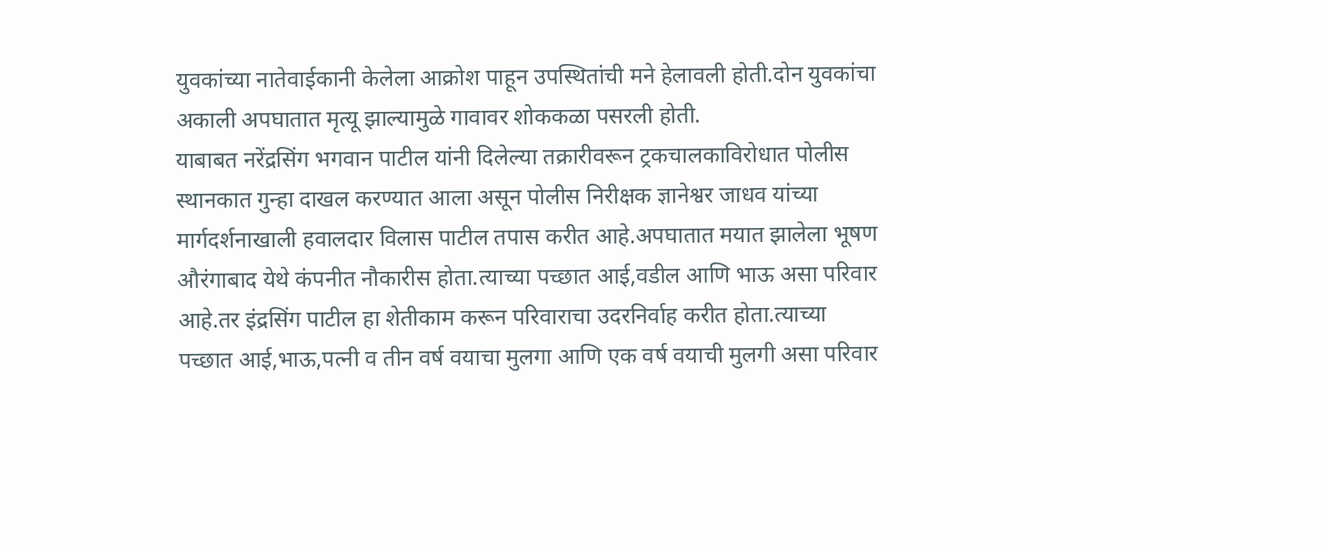युवकांच्या नातेवाईकानी केलेला आक्रोश पाहून उपस्थितांची मने हेलावली होती.दोन युवकांचा अकाली अपघातात मृत्यू झाल्यामुळे गावावर शोककळा पसरली होती.
याबाबत नरेंद्रसिंग भगवान पाटील यांनी दिलेल्या तक्रारीवरून ट्रकचालकाविरोधात पोलीस स्थानकात गुन्हा दाखल करण्यात आला असून पोलीस निरीक्षक ज्ञानेश्वर जाधव यांच्या मार्गदर्शनाखाली हवालदार विलास पाटील तपास करीत आहे.अपघातात मयात झालेला भूषण औरंगाबाद येथे कंपनीत नौकारीस होता.त्याच्या पच्छात आई,वडील आणि भाऊ असा परिवार आहे.तर इंद्रसिंग पाटील हा शेतीकाम करून परिवाराचा उदरनिर्वाह करीत होता.त्याच्या पच्छात आई,भाऊ,पत्नी व तीन वर्ष वयाचा मुलगा आणि एक वर्ष वयाची मुलगी असा परिवार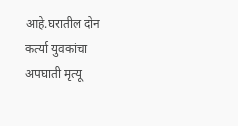आहे.घरातील दोन कर्त्या युवकांचा अपघाती मृत्यू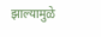झाल्यामुळे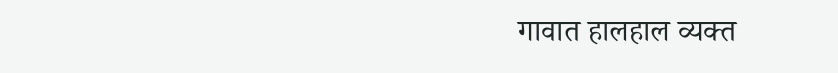गावात हालहाल व्यक्त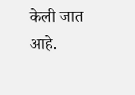केली जात आहे.